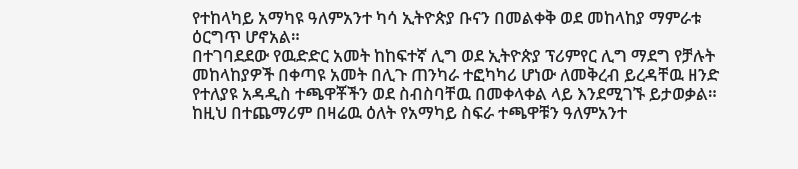የተከላካይ አማካዩ ዓለምአንተ ካሳ ኢትዮጵያ ቡናን በመልቀቅ ወደ መከላከያ ማምራቱ ዕርግጥ ሆኖአል።
በተገባደደው የዉድድር አመት ከከፍተኛ ሊግ ወደ ኢትዮጵያ ፕሪምየር ሊግ ማደግ የቻሉት መከላከያዎች በቀጣዩ አመት በሊጉ ጠንካራ ተፎካካሪ ሆነው ለመቅረብ ይረዳቸዉ ዘንድ የተለያዩ አዳዲስ ተጫዋቾችን ወደ ስብስባቸዉ በመቀላቀል ላይ እንደሚገኙ ይታወቃል። ከዚህ በተጨማሪም በዛሬዉ ዕለት የአማካይ ስፍራ ተጫዋቹን ዓለምአንተ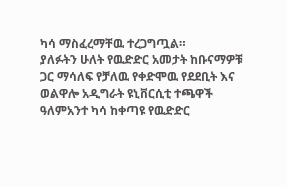ካሳ ማስፈረማቸዉ ተረጋግጧል።
ያለፉትን ሁለት የዉድድር አመታት ከቡናማዎቹ ጋር ማሳለፍ የቻለዉ የቀድሞዉ የደደቢት እና ወልዋሎ አዲግራት ዩኒቨርሲቲ ተጫዋች ዓለምአንተ ካሳ ከቀጣዩ የዉድድር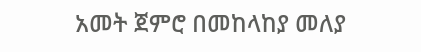አመት ጀምሮ በመከላከያ መለያ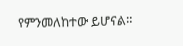የምንመለከተው ይሆናል።